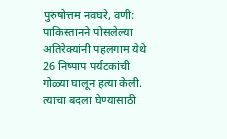पुरुषोत्तम नवघरे, वणी: पाकिस्तानने पोसलेल्या अतिरेक्यांनी पहलगाम येथे 26 निष्पाप पर्यटकांची गोळ्या घालून हत्या केली. त्याचा बदला घेण्यासाठी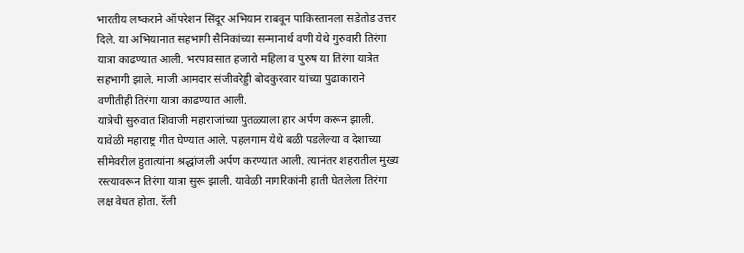भारतीय लष्कराने ऑपरेशन सिंदूर अभियान राबवून पाकिस्तानला सडेतोड उत्तर दिले. या अभियानात सहभागी सैनिकांच्या सन्मानार्थ वणी येथे गुरुवारी तिरंगा यात्रा काढण्यात आली. भरपावसात हजारो महिला व पुरुष या तिरंगा यात्रेत सहभागी झाले. माजी आमदार संजीवरेड्डी बोदकुरवार यांच्या पुढाकाराने वणीतीही तिरंगा यात्रा काढण्यात आली.
यात्रेची सुरुवात शिवाजी महाराजांच्या पुतळ्याला हार अर्पण करून झाली. यावेळी महाराष्ट्र गीत घेण्यात आले. पहलगाम येथे बळी पडलेल्या व देशाच्या सीमेवरील हुतात्यांना श्रद्धांजली अर्पण करण्यात आली. त्यानंतर शहरातील मुख्य रस्त्यावरून तिरंगा यात्रा सुरू झाली. यावेळी नागरिकांनी हाती घेतलेला तिरंगा लक्ष वेधत होता. रॅली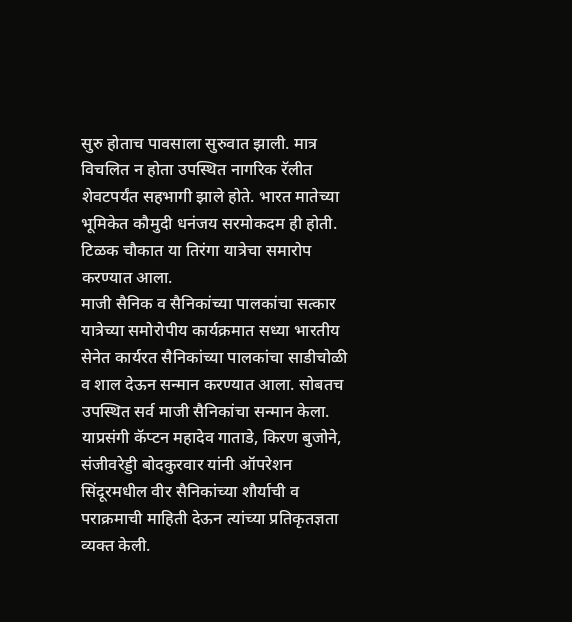सुरु होताच पावसाला सुरुवात झाली. मात्र विचलित न होता उपस्थित नागरिक रॅलीत शेवटपर्यंत सहभागी झाले होते. भारत मातेच्या भूमिकेत कौमुदी धनंजय सरमोकदम ही होती. टिळक चौकात या तिरंगा यात्रेचा समारोप करण्यात आला.
माजी सैनिक व सैनिकांच्या पालकांचा सत्कार
यात्रेच्या समोरोपीय कार्यक्रमात सध्या भारतीय सेनेत कार्यरत सैनिकांच्या पालकांचा साडीचोळी व शाल देऊन सन्मान करण्यात आला. सोबतच उपस्थित सर्व माजी सैनिकांचा सन्मान केला. याप्रसंगी कॅप्टन महादेव गाताडे, किरण बुजोने, संजीवरेड्डी बोदकुरवार यांनी ऑपरेशन सिंदूरमधील वीर सैनिकांच्या शौर्याची व पराक्रमाची माहिती देऊन त्यांच्या प्रतिकृतज्ञता व्यक्त केली.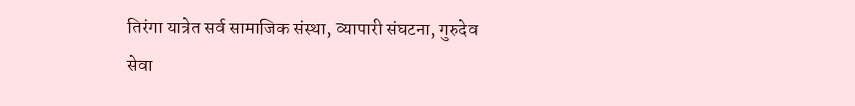तिरंगा यात्रेत सर्व सामाजिक संस्था, व्यापारी संघटना, गुरुदेव सेवा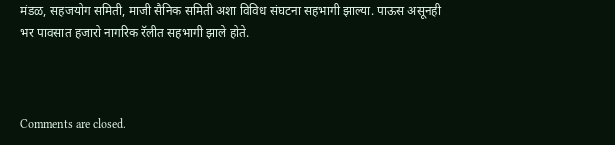मंडळ, सहजयोग समिती, माजी सैनिक समिती अशा विविध संघटना सहभागी झाल्या. पाऊस असूनही भर पावसात हजारो नागरिक रॅलीत सहभागी झाले होते.



Comments are closed.